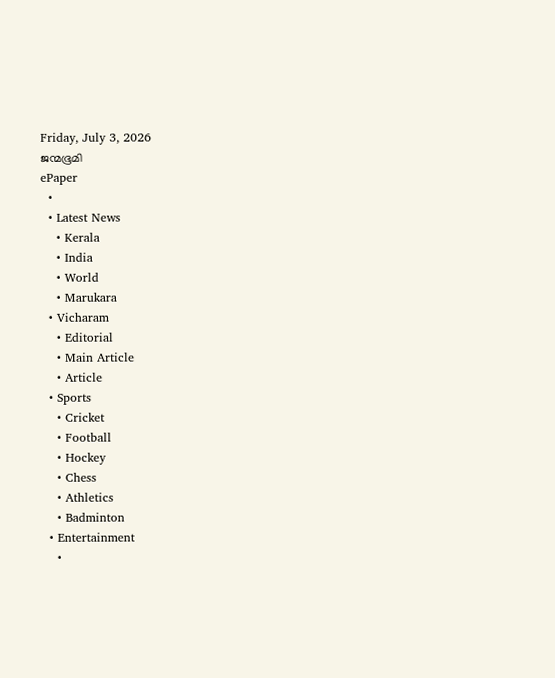Friday, July 3, 2026
ജന്മഭൂമി
ePaper
  •
  • Latest News
    • Kerala
    • India
    • World
    • Marukara
  • Vicharam
    • Editorial
    • Main Article
    • Article
  • Sports
    • Cricket
    • Football
    • Hockey
    • Chess
    • Athletics
    • Badminton
  • Entertainment
    •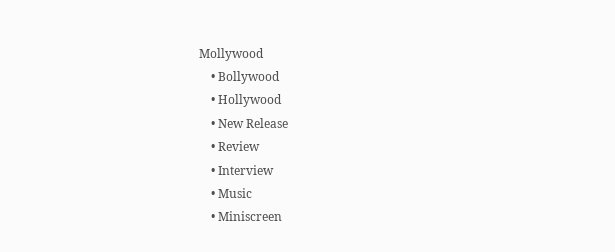Mollywood
    • Bollywood
    • Hollywood
    • New Release
    • Review
    • Interview
    • Music
    • Miniscreen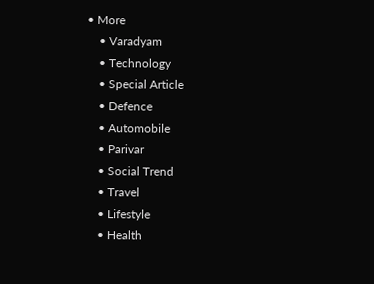• More
    • Varadyam
    • Technology
    • Special Article
    • Defence
    • Automobile
    • Parivar
    • Social Trend
    • Travel
    • Lifestyle
    • Health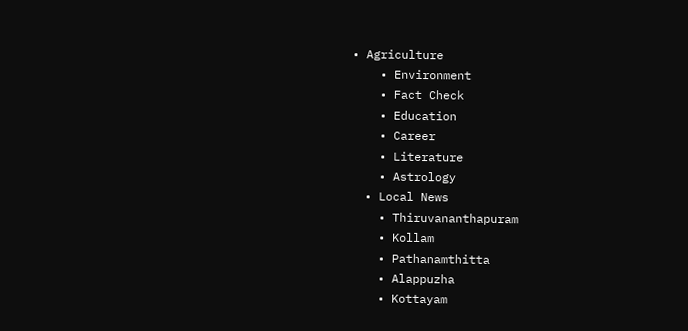• Agriculture
    • Environment
    • Fact Check
    • Education
    • Career
    • Literature
    • Astrology
  • Local News
    • Thiruvananthapuram
    • Kollam
    • Pathanamthitta
    • Alappuzha
    • Kottayam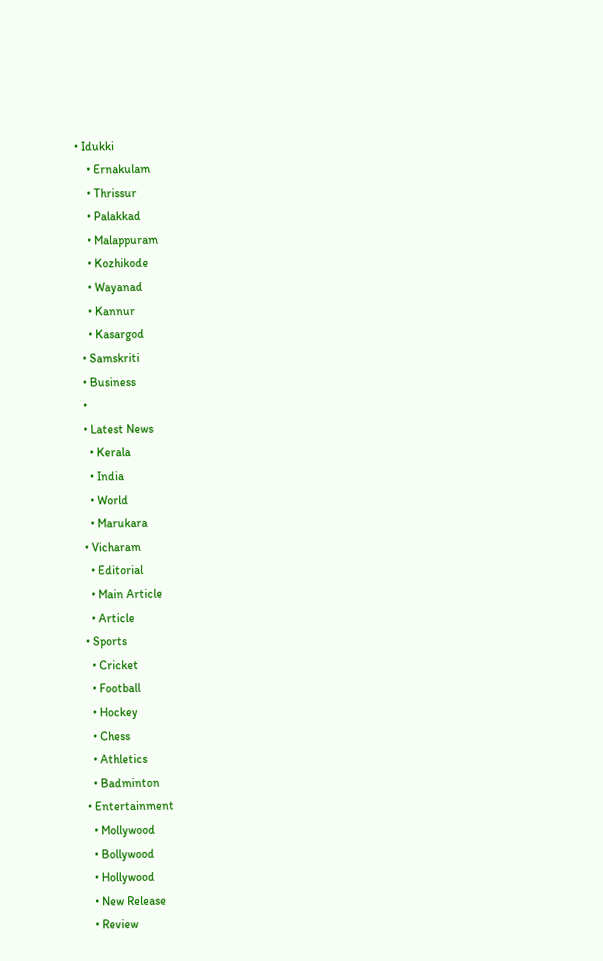• Idukki
    • Ernakulam
    • Thrissur
    • Palakkad
    • Malappuram
    • Kozhikode
    • Wayanad
    • Kannur
    • Kasargod
  • Samskriti
  • Business
  •
  • Latest News
    • Kerala
    • India
    • World
    • Marukara
  • Vicharam
    • Editorial
    • Main Article
    • Article
  • Sports
    • Cricket
    • Football
    • Hockey
    • Chess
    • Athletics
    • Badminton
  • Entertainment
    • Mollywood
    • Bollywood
    • Hollywood
    • New Release
    • Review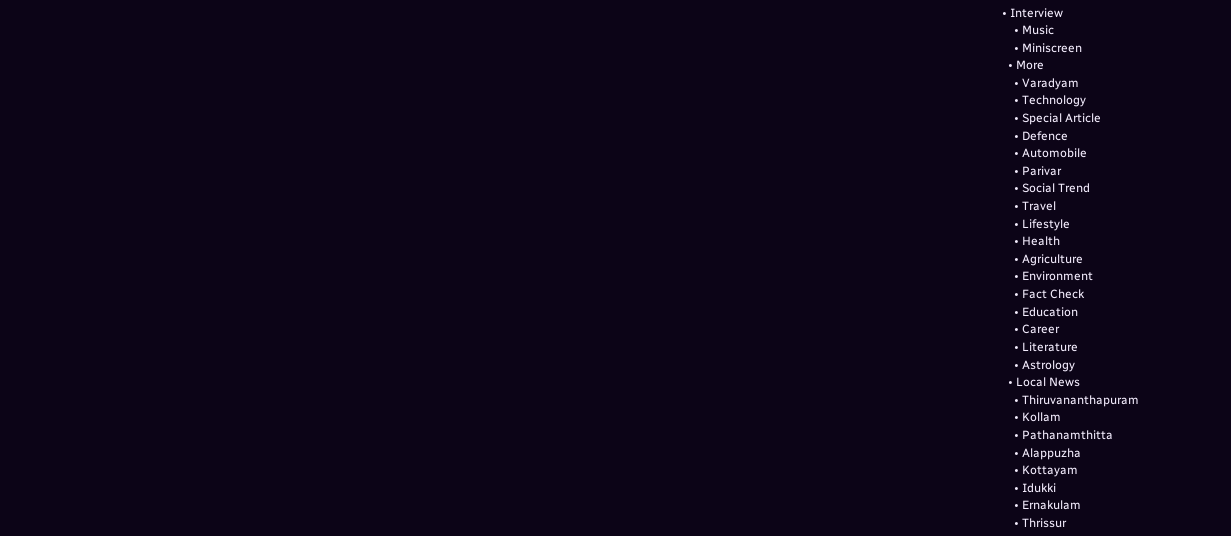• Interview
    • Music
    • Miniscreen
  • More
    • Varadyam
    • Technology
    • Special Article
    • Defence
    • Automobile
    • Parivar
    • Social Trend
    • Travel
    • Lifestyle
    • Health
    • Agriculture
    • Environment
    • Fact Check
    • Education
    • Career
    • Literature
    • Astrology
  • Local News
    • Thiruvananthapuram
    • Kollam
    • Pathanamthitta
    • Alappuzha
    • Kottayam
    • Idukki
    • Ernakulam
    • Thrissur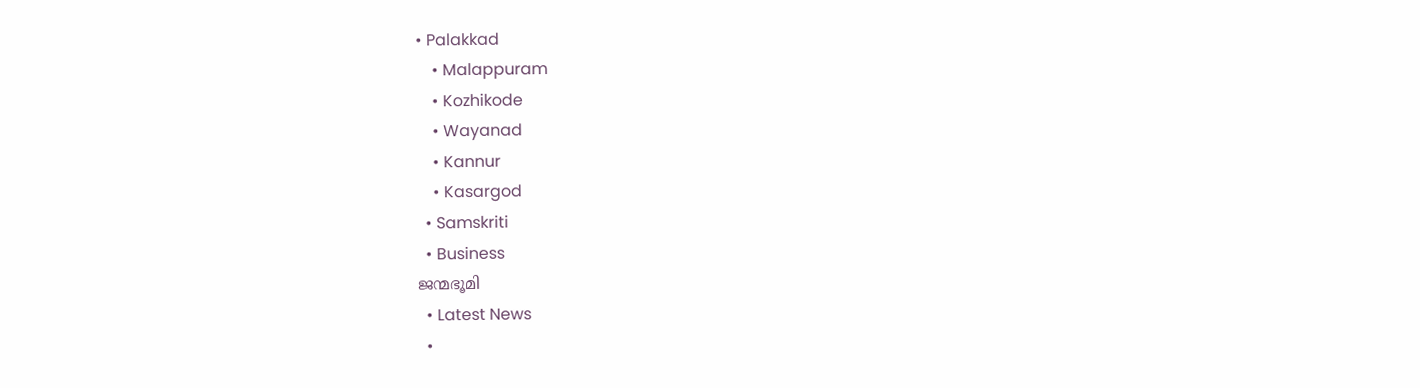• Palakkad
    • Malappuram
    • Kozhikode
    • Wayanad
    • Kannur
    • Kasargod
  • Samskriti
  • Business
ജന്മഭൂമി
  • Latest News
  •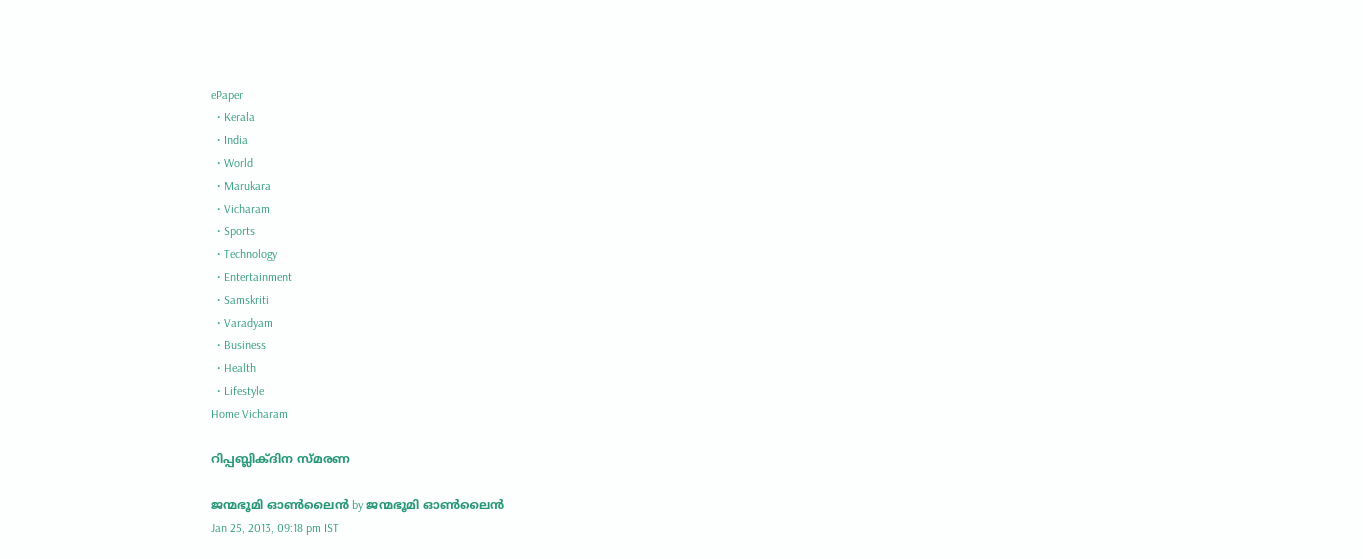ePaper
  • Kerala
  • India
  • World
  • Marukara
  • Vicharam
  • Sports
  • Technology
  • Entertainment
  • Samskriti
  • Varadyam
  • Business
  • Health
  • Lifestyle
Home Vicharam

റിപ്പബ്ലിക്ദിന സ്മരണ

ജന്മഭൂമി ഓണ്‍ലൈന്‍ by ജന്മഭൂമി ഓണ്‍ലൈന്‍
Jan 25, 2013, 09:18 pm IST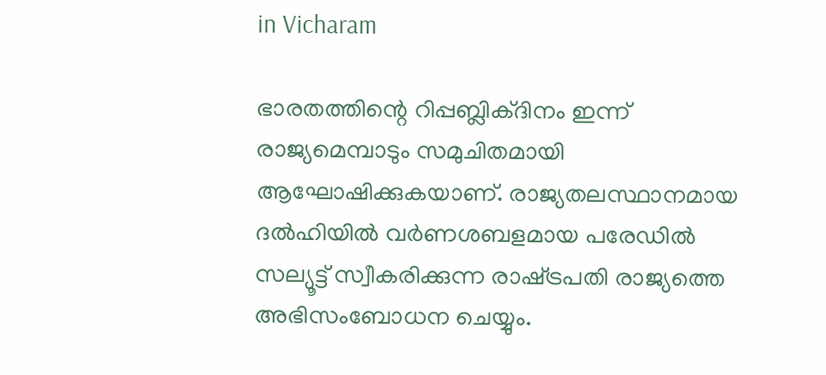in Vicharam

ഭാരതത്തിന്റെ റിപ്പബ്ലിക്ദിനം ഇന്ന്‌ രാജ്യമെമ്പാടും സമുചിതമായി ആഘോഷിക്കുകയാണ്‌. രാജ്യതലസ്ഥാനമായ ദല്‍ഹിയില്‍ വര്‍ണശബളമായ പരേഡില്‍ സല്യൂട്ട്‌ സ്വീകരിക്കുന്ന രാഷ്‌ട്രപതി രാജ്യത്തെ അഭിസംബോധന ചെയ്യും.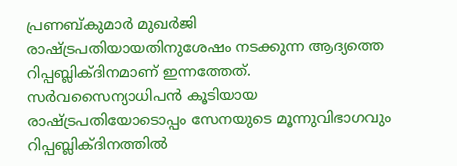പ്രണബ്കുമാര്‍ മുഖര്‍ജി രാഷ്‌ട്രപതിയായതിനുശേഷം നടക്കുന്ന ആദ്യത്തെ റിപ്പബ്ലിക്ദിനമാണ്‌ ഇന്നത്തേത്‌. സര്‍വസൈന്യാധിപന്‍ കൂടിയായ രാഷ്‌ട്രപതിയോടൊപ്പം സേനയുടെ മൂന്നുവിഭാഗവും റിപ്പബ്ലിക്ദിനത്തില്‍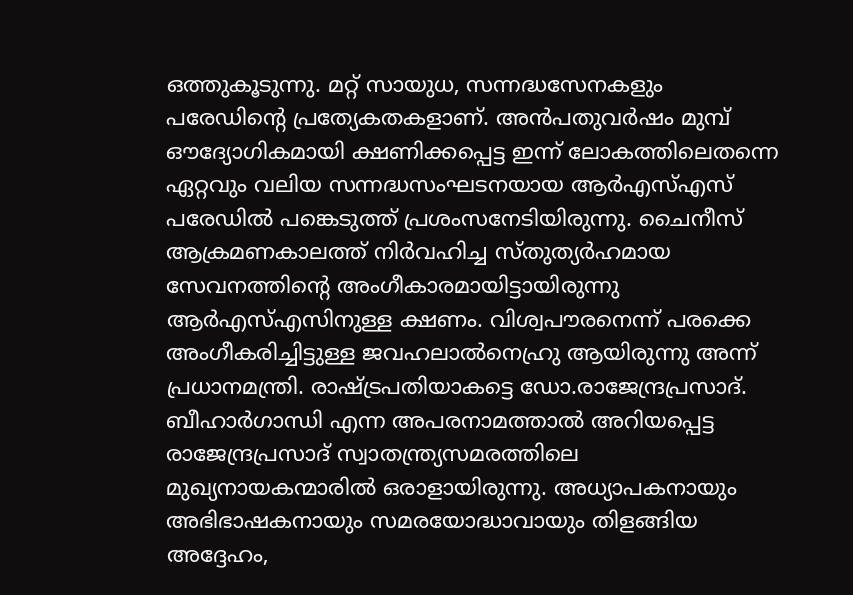ഒത്തുകൂടുന്നു. മറ്റ്‌ സായുധ, സന്നദ്ധസേനകളും പരേഡിന്റെ പ്രത്യേകതകളാണ്‌. അന്‍പതുവര്‍ഷം മുമ്പ്‌ ഔദ്യോഗികമായി ക്ഷണിക്കപ്പെട്ട ഇന്ന്‌ ലോകത്തിലെതന്നെ ഏറ്റവും വലിയ സന്നദ്ധസംഘടനയായ ആര്‍എസ്‌എസ്‌ പരേഡില്‍ പങ്കെടുത്ത്‌ പ്രശംസനേടിയിരുന്നു. ചൈനീസ്‌ ആക്രമണകാലത്ത്‌ നിര്‍വഹിച്ച സ്തുത്യര്‍ഹമായ സേവനത്തിന്റെ അംഗീകാരമായിട്ടായിരുന്നു ആര്‍എസ്‌എസിനുള്ള ക്ഷണം. വിശ്വപൗരനെന്ന്‌ പരക്കെ അംഗീകരിച്ചിട്ടുള്ള ജവഹലാല്‍നെഹ്രു ആയിരുന്നു അന്ന്‌ പ്രധാനമന്ത്രി. രാഷ്‌ട്രപതിയാകട്ടെ ഡോ.രാജേന്ദ്രപ്രസാദ്‌. ബീഹാര്‍ഗാന്ധി എന്ന അപരനാമത്താല്‍ അറിയപ്പെട്ട രാജേന്ദ്രപ്രസാദ്‌ സ്വാതന്ത്ര്യസമരത്തിലെ മുഖ്യനായകന്മാരില്‍ ഒരാളായിരുന്നു. അധ്യാപകനായും അഭിഭാഷകനായും സമരയോദ്ധാവായും തിളങ്ങിയ അദ്ദേഹം,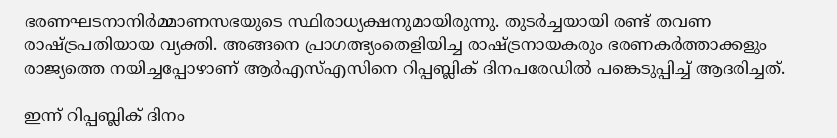ഭരണഘടനാനിര്‍മ്മാണസഭയുടെ സ്ഥിരാധ്യക്ഷനുമായിരുന്നു. തുടര്‍ച്ചയായി രണ്ട്‌ തവണ രാഷ്‌ട്രപതിയായ വ്യക്തി. അങ്ങനെ പ്രാഗത്ഭ്യംതെളിയിച്ച രാഷ്‌ട്രനായകരും ഭരണകര്‍ത്താക്കളും രാജ്യത്തെ നയിച്ചപ്പോഴാണ്‌ ആര്‍എസ്‌എസിനെ റിപ്പബ്ലിക്‌ ദിനപരേഡില്‍ പങ്കെടുപ്പിച്ച്‌ ആദരിച്ചത്‌.

ഇന്ന്‌ റിപ്പബ്ലിക്‌ ദിനം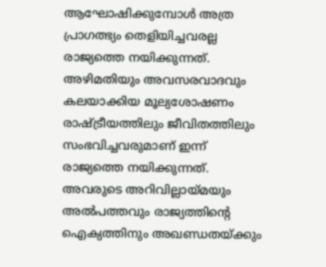ആഘോഷിക്കുമ്പോള്‍ അത്ര പ്രാഗത്ഭ്യം തെളിയിച്ചവരല്ല രാജ്യത്തെ നയിക്കുന്നത്‌. അഴിമതിയും അവസരവാദവും കലയാക്കിയ മൂല്യശോഷണം രാഷ്‌ട്രീയത്തിലും ജീവിതത്തിലും സംഭവിച്ചവരുമാണ്‌ ഇന്ന്‌ രാജ്യത്തെ നയിക്കുന്നത്‌. അവരുടെ അറിവില്ലായ്‌മയും അല്‍പത്തവും രാജ്യത്തിന്റെ ഐക്യത്തിനും അഖണ്ഡതയ്‌ക്കും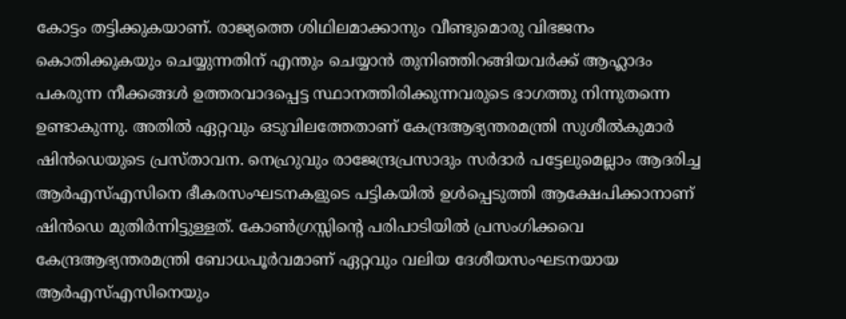കോട്ടം തട്ടിക്കുകയാണ്‌. രാജ്യത്തെ ശിഥിലമാക്കാനും വീണ്ടുമൊരു വിഭജനം കൊതിക്കുകയും ചെയ്യുന്നതിന്‌ എന്തും ചെയ്യാന്‍ തുനിഞ്ഞിറങ്ങിയവര്‍ക്ക്‌ ആഹ്ലാദം പകരുന്ന നീക്കങ്ങള്‍ ഉത്തരവാദപ്പെട്ട സ്ഥാനത്തിരിക്കുന്നവരുടെ ഭാഗത്തു നിന്നുതന്നെ ഉണ്ടാകുന്നു. അതില്‍ ഏറ്റവും ഒടുവിലത്തേതാണ്‌ കേന്ദ്രആഭ്യന്തരമന്ത്രി സുശീല്‍കുമാര്‍ ഷിന്‍ഡെയുടെ പ്രസ്താവന. നെഹ്രുവും രാജേന്ദ്രപ്രസാദും സര്‍ദാര്‍ പട്ടേലുമെല്ലാം ആദരിച്ച ആര്‍എസ്‌എസിനെ ഭീകരസംഘടനകളുടെ പട്ടികയില്‍ ഉള്‍പ്പെടുത്തി ആക്ഷേപിക്കാനാണ്‌ ഷിന്‍ഡെ മുതിര്‍ന്നിട്ടുള്ളത്‌. കോണ്‍ഗ്രസ്സിന്റെ പരിപാടിയില്‍ പ്രസംഗിക്കവെ കേന്ദ്രആഭ്യന്തരമന്ത്രി ബോധപൂര്‍വമാണ്‌ ഏറ്റവും വലിയ ദേശീയസംഘടനയായ ആര്‍എസ്‌എസിനെയും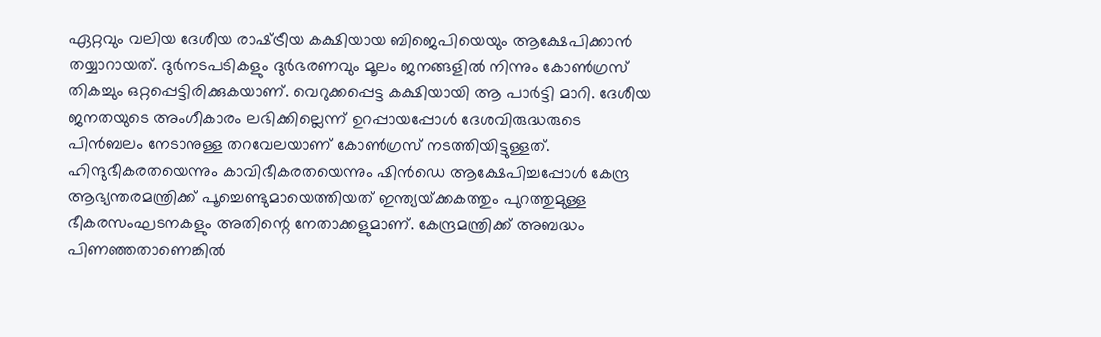ഏറ്റവും വലിയ ദേശീയ രാഷ്‌ട്രീയ കക്ഷിയായ ബിജെപിയെയും ആക്ഷേപിക്കാന്‍ തയ്യാറായത്‌. ദുര്‍നടപടികളും ദുര്‍ഭരണവും മൂലം ജനങ്ങളില്‍ നിന്നും കോണ്‍ഗ്രസ്‌ തികച്ചും ഒറ്റപ്പെട്ടിരിക്കുകയാണ്‌. വെറുക്കപ്പെട്ട കക്ഷിയായി ആ പാര്‍ട്ടി മാറി. ദേശീയ ജനതയുടെ അംഗീകാരം ലഭിക്കില്ലെന്ന്‌ ഉറപ്പായപ്പോള്‍ ദേശവിരുദ്ധരുടെ പിന്‍ബലം നേടാനുള്ള തറവേലയാണ്‌ കോണ്‍ഗ്രസ്‌ നടത്തിയിട്ടുള്ളത്‌. ഹിന്ദുഭീകരതയെന്നും കാവിഭീകരതയെന്നും ഷിന്‍ഡെ ആക്ഷേപിച്ചപ്പോള്‍ കേന്ദ്ര ആഭ്യന്തരമന്ത്രിക്ക്‌ പൂച്ചെണ്ടുമായെത്തിയത്‌ ഇന്ത്യയ്‌ക്കകത്തും പുറത്തുമുള്ള ഭീകരസംഘടനകളും അതിന്റെ നേതാക്കളുമാണ്‌. കേന്ദ്രമന്ത്രിക്ക്‌ അബദ്ധം പിണഞ്ഞതാണെങ്കില്‍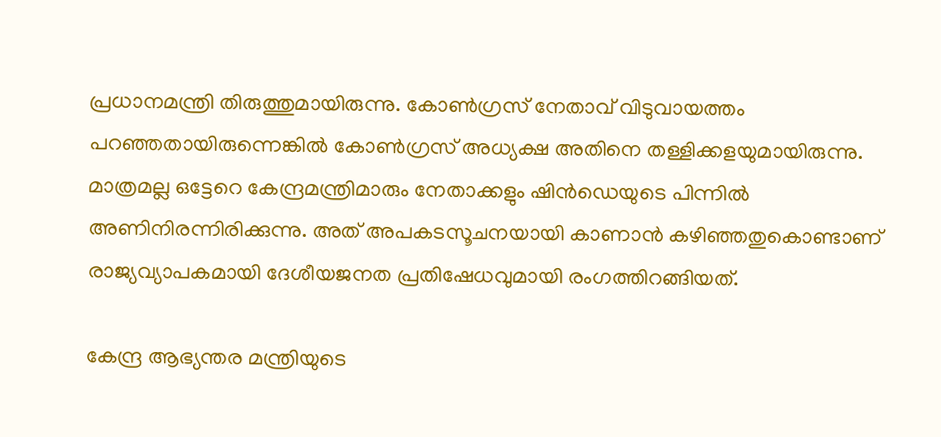പ്രധാനമന്ത്രി തിരുത്തുമായിരുന്നു. കോണ്‍ഗ്രസ്‌ നേതാവ്‌ വിടുവായത്തം പറഞ്ഞതായിരുന്നെങ്കില്‍ കോണ്‍ഗ്രസ്‌ അധ്യക്ഷ അതിനെ തള്ളിക്കളയുമായിരുന്നു. മാത്രമല്ല ഒട്ടേറെ കേന്ദ്രമന്ത്രിമാരും നേതാക്കളും ഷിന്‍ഡെയുടെ പിന്നില്‍ അണിനിരന്നിരിക്കുന്നു. അത്‌ അപകടസൂചനയായി കാണാന്‍ കഴിഞ്ഞതുകൊണ്ടാണ്‌ രാജ്യവ്യാപകമായി ദേശീയജനത പ്രതിഷേധവുമായി രംഗത്തിറങ്ങിയത്‌.

കേന്ദ്ര ആഭ്യന്തര മന്ത്രിയുടെ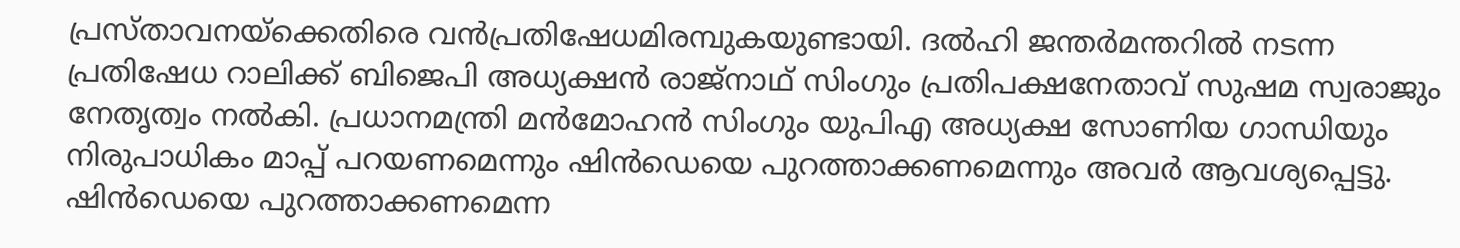പ്രസ്താവനയ്‌ക്കെതിരെ വന്‍പ്രതിഷേധമിരമ്പുകയുണ്ടായി. ദല്‍ഹി ജന്തര്‍മന്തറില്‍ നടന്ന പ്രതിഷേധ റാലിക്ക്‌ ബിജെപി അധ്യക്ഷന്‍ രാജ്നാഥ്‌ സിംഗും പ്രതിപക്ഷനേതാവ്‌ സുഷമ സ്വരാജും നേതൃത്വം നല്‍കി. പ്രധാനമന്ത്രി മന്‍മോഹന്‍ സിംഗും യുപിഎ അധ്യക്ഷ സോണിയ ഗാന്ധിയും നിരുപാധികം മാപ്പ്‌ പറയണമെന്നും ഷിന്‍ഡെയെ പുറത്താക്കണമെന്നും അവര്‍ ആവശ്യപ്പെട്ടു. ഷിന്‍ഡെയെ പുറത്താക്കണമെന്ന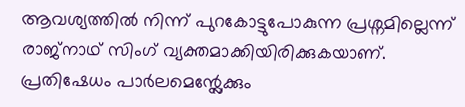ആവശ്യത്തില്‍ നിന്ന്‌ പുറകോട്ടുപോകുന്ന പ്രശ്നമില്ലെന്ന്‌ രാജ്നാഥ്‌ സിംഗ്‌ വ്യക്തമാക്കിയിരിക്കുകയാണ്‌. പ്രതിഷേധം പാര്‍ലമെന്റ്ലേക്കും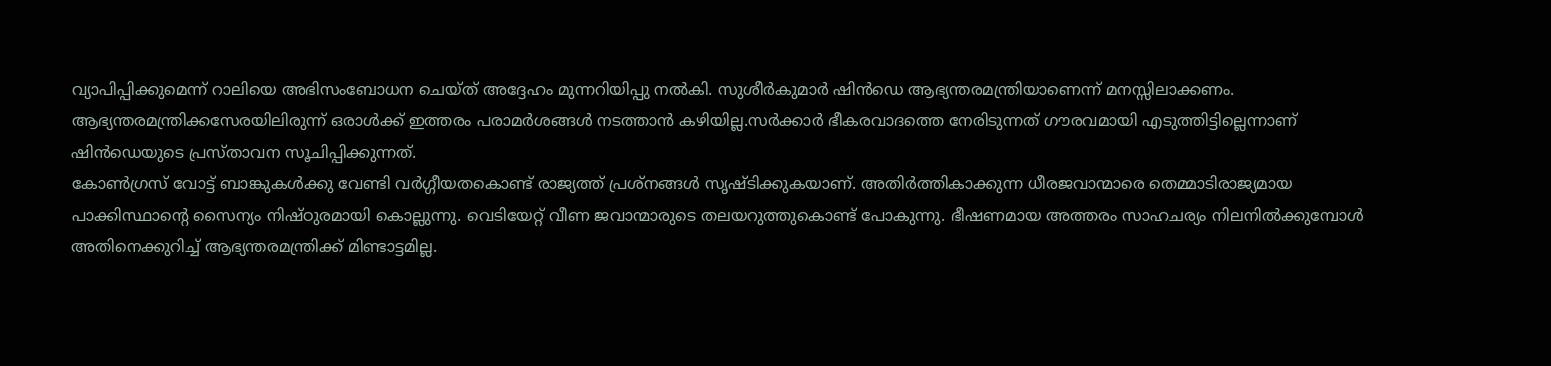വ്യാപിപ്പിക്കുമെന്ന്‌ റാലിയെ അഭിസംബോധന ചെയ്ത്‌ അദ്ദേഹം മുന്നറിയിപ്പു നല്‍കി. സുശീര്‍കുമാര്‍ ഷിന്‍ഡെ ആഭ്യന്തരമന്ത്രിയാണെന്ന്‌ മനസ്സിലാക്കണം. ആഭ്യന്തരമന്ത്രിക്കസേരയിലിരുന്ന്‌ ഒരാള്‍ക്ക്‌ ഇത്തരം പരാമര്‍ശങ്ങള്‍ നടത്താന്‍ കഴിയില്ല.സര്‍ക്കാര്‍ ഭീകരവാദത്തെ നേരിടുന്നത്‌ ഗൗരവമായി എടുത്തിട്ടില്ലെന്നാണ്‌ ഷിന്‍ഡെയുടെ പ്രസ്താവന സൂചിപ്പിക്കുന്നത്‌.
കോണ്‍ഗ്രസ്‌ വോട്ട്‌ ബാങ്കുകള്‍ക്കു വേണ്ടി വര്‍ഗ്ഗീയതകൊണ്ട്‌ രാജ്യത്ത്‌ പ്രശ്നങ്ങള്‍ സൃഷ്ടിക്കുകയാണ്‌. അതിര്‍ത്തികാക്കുന്ന ധീരജവാന്മാരെ തെമ്മാടിരാജ്യമായ പാക്കിസ്ഥാന്റെ സൈന്യം നിഷ്ഠുരമായി കൊല്ലുന്നു. വെടിയേറ്റ്‌ വീണ ജവാന്മാരുടെ തലയറുത്തുകൊണ്ട്‌ പോകുന്നു. ഭീഷണമായ അത്തരം സാഹചര്യം നിലനില്‍ക്കുമ്പോള്‍ അതിനെക്കുറിച്ച്‌ ആഭ്യന്തരമന്ത്രിക്ക്‌ മിണ്ടാട്ടമില്ല.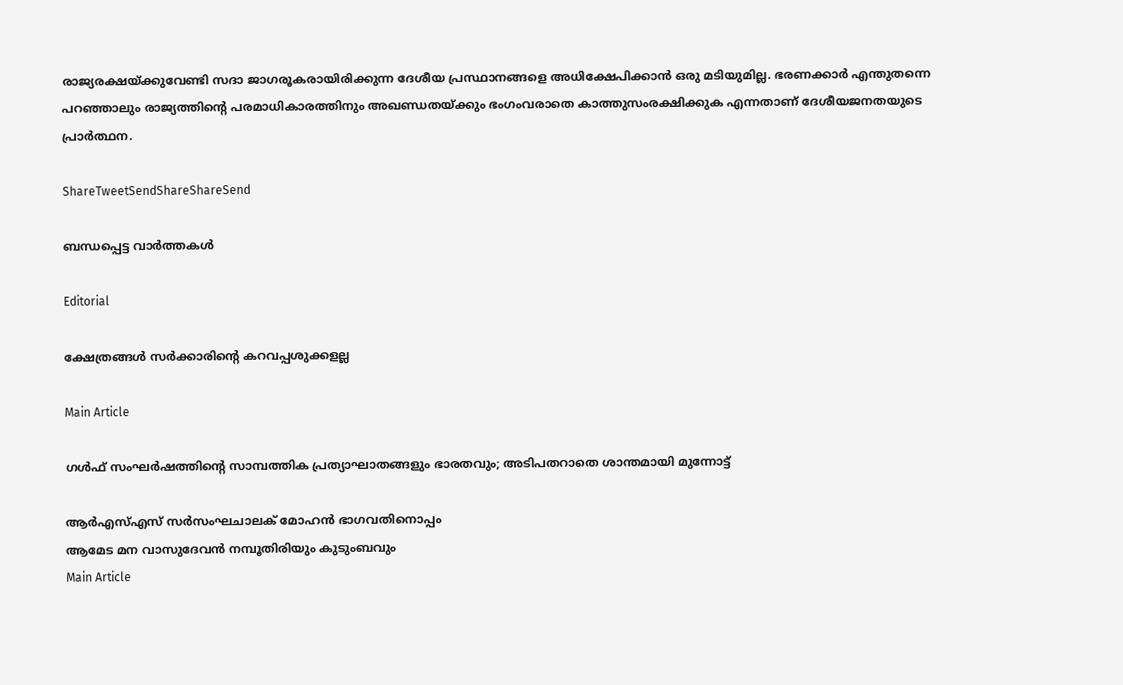രാജ്യരക്ഷയ്‌ക്കുവേണ്ടി സദാ ജാഗരൂകരായിരിക്കുന്ന ദേശീയ പ്രസ്ഥാനങ്ങളെ അധിക്ഷേപിക്കാന്‍ ഒരു മടിയുമില്ല. ഭരണക്കാര്‍ എന്തുതന്നെ പറഞ്ഞാലും രാജ്യത്തിന്റെ പരമാധികാരത്തിനും അഖണ്ഡതയ്‌ക്കും ഭംഗംവരാതെ കാത്തുസംരക്ഷിക്കുക എന്നതാണ്‌ ദേശീയജനതയുടെ പ്രാര്‍ത്ഥന.

ShareTweetSendShareShareSend

ബന്ധപ്പെട്ട വാര്‍ത്തകള്‍

Editorial

ക്ഷേത്രങ്ങള്‍ സര്‍ക്കാരിന്റെ കറവപ്പശുക്കളല്ല

Main Article

ഗള്‍ഫ് സംഘര്‍ഷത്തിന്റെ സാമ്പത്തിക പ്രത്യാഘാതങ്ങളും ഭാരതവും; അടിപതറാതെ ശാന്തമായി മുന്നോട്ട്

ആര്‍എസ്എസ് സര്‍സംഘചാലക് മോഹന്‍ ഭാഗവതിനൊപ്പം
ആമേട മന വാസുദേവന്‍ നമ്പൂതിരിയും കുടുംബവും
Main Article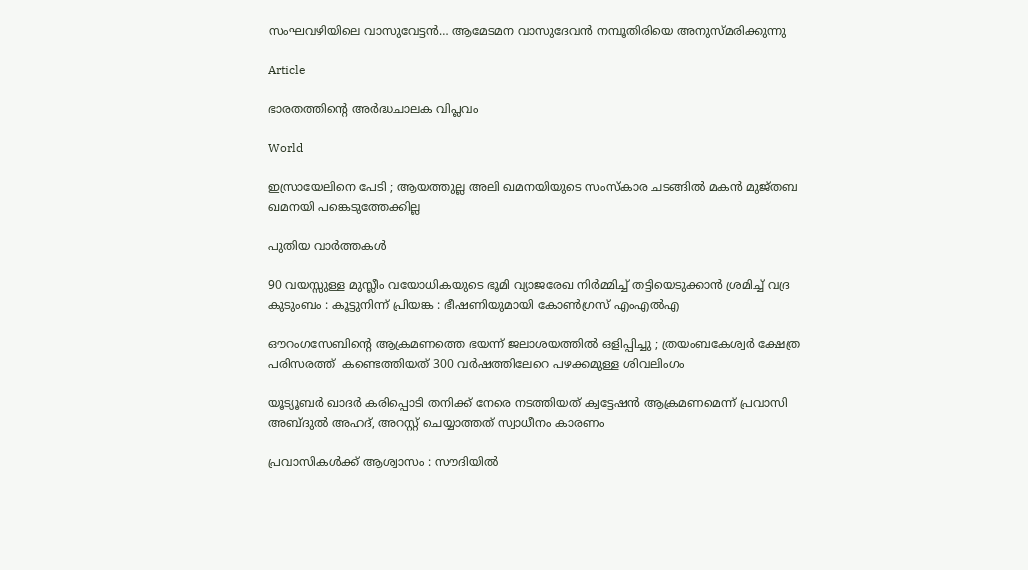സംഘവഴിയിലെ വാസുവേട്ടന്‍… ആമേടമന വാസുദേവന്‍ നമ്പൂതിരിയെ അനുസ്മരിക്കുന്നു

Article

ഭാരതത്തിന്റെ അര്‍ദ്ധചാലക വിപ്ലവം

World

ഇസ്രായേലിനെ പേടി ; ആയത്തുല്ല അലി ഖമനയിയുടെ സംസ്കാര ചടങ്ങിൽ മകൻ മുജ്തബ ഖമനയി പങ്കെടുത്തേക്കില്ല

പുതിയ വാര്‍ത്തകള്‍

90 വയസ്സുള്ള മുസ്ലീം വയോധികയുടെ ഭൂമി വ്യാജരേഖ നിർമ്മിച്ച് തട്ടിയെടുക്കാൻ ശ്രമിച്ച് വദ്ര കുടുംബം : കൂട്ടുനിന്ന് പ്രിയങ്ക : ഭീഷണിയുമായി കോൺഗ്രസ് എംഎൽഎ

ഔറംഗസേബിന്റെ ആക്രമണത്തെ ഭയന്ന് ജലാശയത്തിൽ ഒളിപ്പിച്ചു ; ത്രയംബകേശ്വർ ക്ഷേത്ര പരിസരത്ത്  കണ്ടെത്തിയത് 300 വർഷത്തിലേറെ പഴക്കമുള്ള ശിവലിംഗം

യൂട്യൂബര്‍ ഖാദര്‍ കരിപ്പൊടി തനിക്ക് നേരെ നടത്തിയത് ക്വട്ടേഷന്‍ ആക്രമണമെന്ന് പ്രവാസി അബ്ദുല്‍ അഹദ്, അറസ്റ്റ് ചെയ്യാത്തത് സ്വാധീനം കാരണം

പ്രവാസികൾക്ക് ആശ്വാസം : സൗദിയിൽ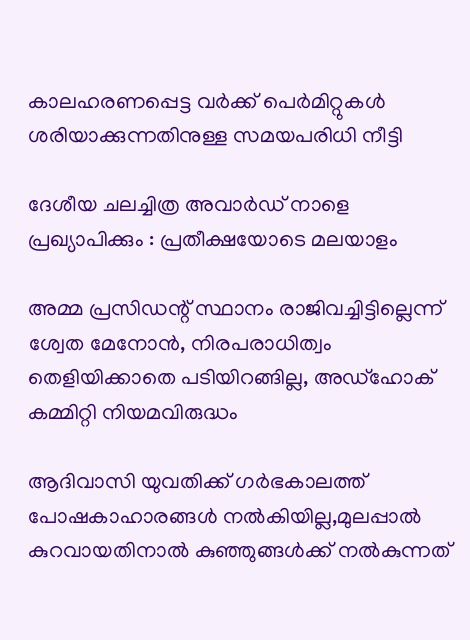കാലഹരണപ്പെട്ട വർക്ക് പെർമിറ്റുകൾ ശരിയാക്കുന്നതിനുള്ള സമയപരിധി നീട്ടി

ദേശീയ ചലച്ചിത്ര അവാര്‍ഡ് നാളെ പ്രഖ്യാപിക്കും : പ്രതീക്ഷയോടെ മലയാളം

അമ്മ പ്രസിഡന്റ് സ്ഥാനം രാജിവച്ചിട്ടില്ലെന്ന് ശ്വേത മേനോന്‍, നിരപരാധിത്വം തെളിയിക്കാതെ പടിയിറങ്ങില്ല, അഡ്‌ഹോക് കമ്മിറ്റി നിയമവിരുദ്ധം

ആദിവാസി യുവതിക്ക് ഗര്‍ഭകാലത്ത് പോഷകാഹാരങ്ങള്‍ നല്‍കിയില്ല,മുലപ്പാല്‍ കുറവായതിനാല്‍ കുഞ്ഞുങ്ങള്‍ക്ക് നല്‍കുന്നത്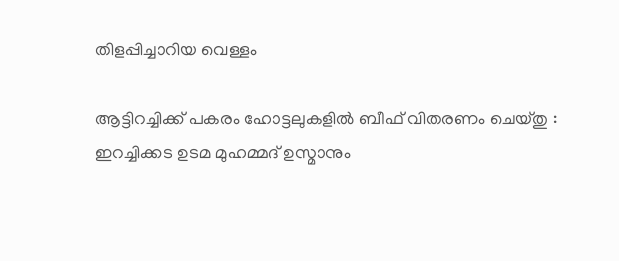തിളപ്പിച്ചാറിയ വെള്ളം

ആട്ടിറച്ചിക്ക് പകരം ഹോട്ടലുകളിൽ ബീഫ് വിതരണം ചെയ്തു : ഇറച്ചിക്കട ഉടമ മുഹമ്മദ് ഉസ്മാനും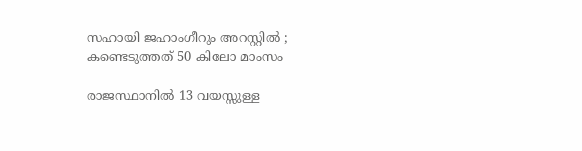സഹായി ജഹാംഗീറും അറസ്റ്റിൽ ; കണ്ടെടുത്തത് 50 കിലോ മാംസം

രാജസ്ഥാനിൽ 13 വയസ്സുള്ള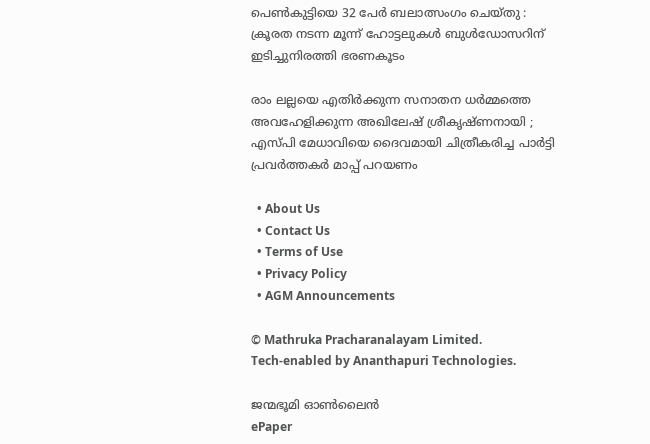പെൺകുട്ടിയെ 32 പേർ ബലാത്സംഗം ചെയ്തു : ക്രൂരത നടന്ന മൂന്ന് ഹോട്ടലുകൾ ബുൾഡോസറിന് ഇടിച്ചുനിരത്തി ഭരണകൂടം

രാം ലല്ലയെ എതിർക്കുന്ന സനാതന ധർമ്മത്തെ അവഹേളിക്കുന്ന അഖിലേഷ് ശ്രീകൃഷ്ണനായി ; എസ്പി മേധാവിയെ ദൈവമായി ചിത്രീകരിച്ച പാർട്ടി പ്രവർത്തകർ മാപ്പ് പറയണം

  • About Us
  • Contact Us
  • Terms of Use
  • Privacy Policy
  • AGM Announcements

© Mathruka Pracharanalayam Limited.
Tech-enabled by Ananthapuri Technologies.

ജന്മഭൂമി ഓണ്‍ലൈന്‍
ePaper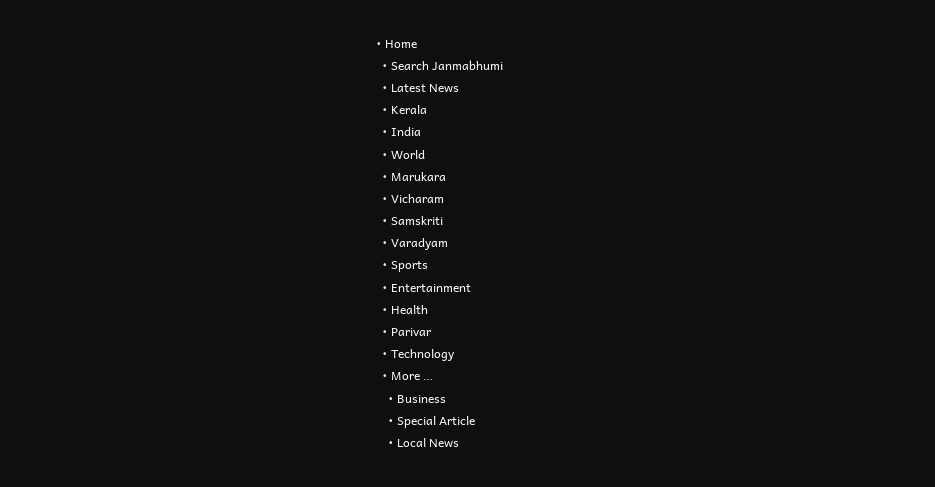• Home
  • Search Janmabhumi
  • Latest News
  • Kerala
  • India
  • World
  • Marukara
  • Vicharam
  • Samskriti
  • Varadyam
  • Sports
  • Entertainment
  • Health
  • Parivar
  • Technology
  • More …
    • Business
    • Special Article
    • Local News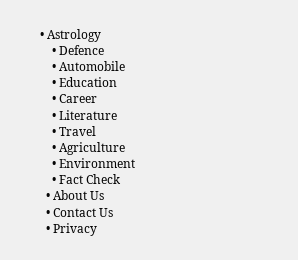• Astrology
    • Defence
    • Automobile
    • Education
    • Career
    • Literature
    • Travel
    • Agriculture
    • Environment
    • Fact Check
  • About Us
  • Contact Us
  • Privacy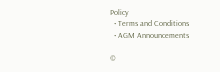Policy
  • Terms and Conditions
  • AGM Announcements

©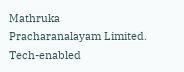Mathruka Pracharanalayam Limited.
Tech-enabled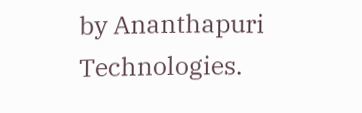by Ananthapuri Technologies.